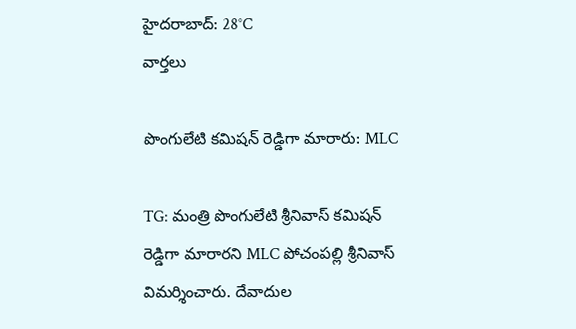హైదరాబాద్: 28°C
వార్తలు

పొంగులేటి కమిషన్ రెడ్డిగా మారారు: MLC

TG: మంత్రి పొంగులేటి శ్రీనివాస్ కమిషన్ రెడ్డిగా మారారని MLC పోచంపల్లి శ్రీనివాస్ విమర్శించారు. దేవాదుల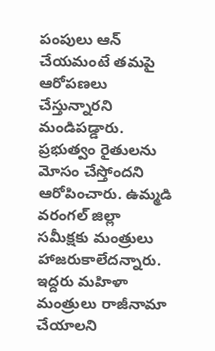పంపులు ఆన్ చేయమంటే తమపై ఆరోపణలు చేస్తున్నారని మండిపడ్డారు. ప్రభుత్వం రైతులను మోసం చేస్తోందని ఆరోపించారు. ఉమ్మడి వరంగల్ జిల్లా సమీక్షకు మంత్రులు హాజరుకాలేదన్నారు. ఇద్దరు మహిళా మంత్రులు రాజీనామా చేయాలని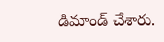డిమాండ్ చేశారు.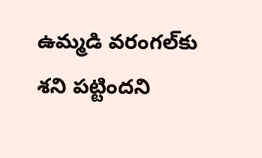ఉమ్మడి వరంగల్‌కు శని పట్టిందని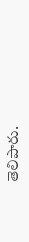తెలిపారు.